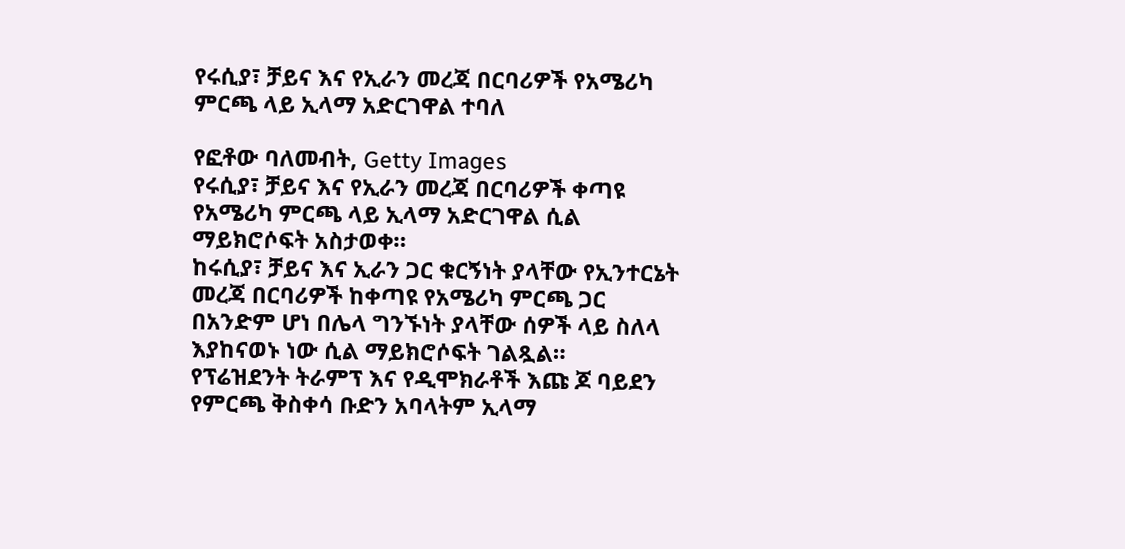የሩሲያ፣ ቻይና እና የኢራን መረጃ በርባሪዎች የአሜሪካ ምርጫ ላይ ኢላማ አድርገዋል ተባለ

የፎቶው ባለመብት, Getty Images
የሩሲያ፣ ቻይና እና የኢራን መረጃ በርባሪዎች ቀጣዩ የአሜሪካ ምርጫ ላይ ኢላማ አድርገዋል ሲል ማይክሮሶፍት አስታወቀ።
ከሩሲያ፣ ቻይና እና ኢራን ጋር ቁርኝነት ያላቸው የኢንተርኔት መረጃ በርባሪዎች ከቀጣዩ የአሜሪካ ምርጫ ጋር በአንድም ሆነ በሌላ ግንኙነት ያላቸው ሰዎች ላይ ስለላ እያከናወኑ ነው ሲል ማይክሮሶፍት ገልጿል።
የፕሬዝደንት ትራምፕ እና የዲሞክራቶች እጩ ጆ ባይደን የምርጫ ቅስቀሳ ቡድን አባላትም ኢላማ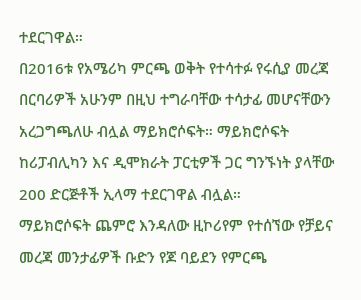ተደርገዋል።
በ2016ቱ የአሜሪካ ምርጫ ወቅት የተሳተፉ የሩሲያ መረጃ በርባሪዎች አሁንም በዚህ ተግራባቸው ተሳታፊ መሆናቸውን አረጋግጫለሁ ብሏል ማይክሮሶፍት። ማይክሮሶፍት ከሪፓብሊካን እና ዲሞክራት ፓርቲዎች ጋር ግንኙነት ያላቸው 200 ድርጅቶች ኢላማ ተደርገዋል ብሏል።
ማይክሮሶፍት ጨምሮ እንዳለው ዚኮሪየም የተሰኘው የቻይና መረጃ መንታፊዎች ቡድን የጆ ባይደን የምርጫ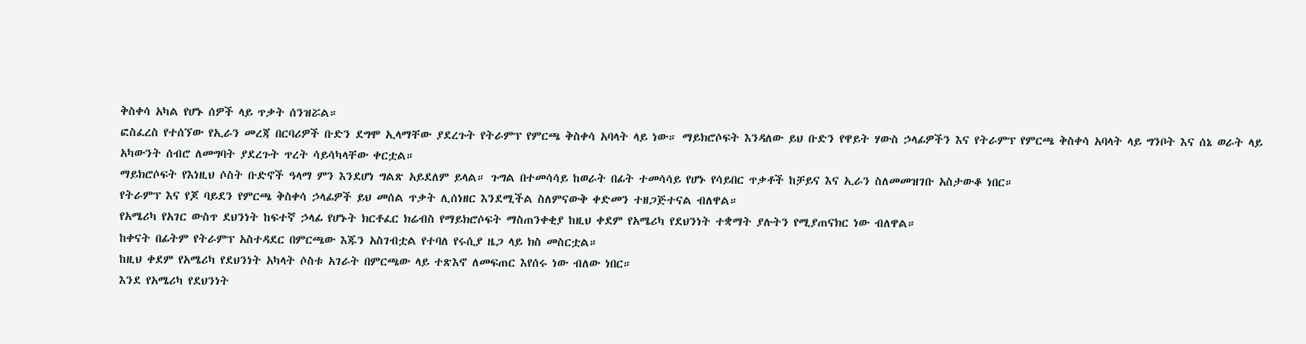ቅስቀሳ አካል የሆኑ ሰዎች ላይ ጥቃት ሰንዝሯል።
ፎስፈረስ የተሰኘው የኢራን መረጃ በርባሪዎች ቡድን ደግሞ ኢላማቸው ያደረጉት የትራምፕ የምርጫ ቅስቀሳ አባላት ላይ ነው። ማይክሮሶፍት እንዳለው ይህ ቡድን የዋይት ሃውስ ኃላፊዎችን እና የትራምፕ የምርጫ ቅስቀሳ አባላት ላይ ግንቦት እና ሰኔ ወራት ላይ አካውንት ሰብሮ ለመግባት ያደረጉት ጥረት ሳይሳካላቸው ቀርቷል።
ማይክሮሶፍት የእነዚህ ሶስት ቡድኖች ዓላማ ምን እንደሆነ ግልጽ አይደለም ይላል። ጉግል በተመሳሳይ ከወራት በፊት ተመሳሳይ የሆኑ የሳይበር ጥቃቶች ከቻይና እና ኢራን ስለመመዝገቡ አስታውቆ ነበር።
የትራምፕ እና የጆ ባይደን የምርጫ ቅስቀሳ ኃላፊዎች ይህ መሰል ጥቃት ሊሰነዘር እንደሚችል ስለምናውቅ ቀድመን ተዘጋጅተናል ብለዋል።
የአሜሪካ የአገር ውስጥ ደህንነት ከፍተኛ ኃላፊ የሆኑት ክርቶፈር ክሬብስ የማይክሮሶፍት ማስጠንቀቂያ ከዚህ ቀደም የአሜሪካ የደህንነት ተቋማት ያሉትን የሚያጠናክር ነው ብለዋል።
ከቀናት በፊትም የትራምፕ አስተዳደር በምርጫው እጁን አስገብቷል የተባለ የሩሲያ ዜጋ ላይ ክስ መስርቷል።
ከዚህ ቀደም የአሜሪካ የደህንነት አካላት ሶስቱ አገራት በምርጫው ላይ ተጽእኖ ለመፍጠር እየሰሩ ነው ብለው ነበር።
እንደ የአሜሪካ የደህንነት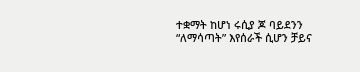ተቋማት ከሆነ ሩሲያ ጆ ባይደንን “ለማሳጣት” እየሰራች ሲሆን ቻይና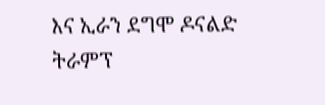እና ኢራን ደግሞ ዶናልድ ትራምፕ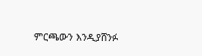ምርጫውን እንዲያሸንፉ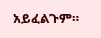አይፈልጉም።